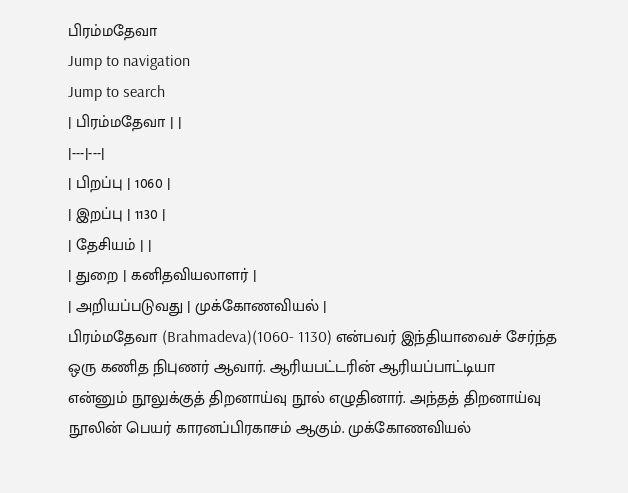பிரம்மதேவா
Jump to navigation
Jump to search
| பிரம்மதேவா | |
|---|---|
| பிறப்பு | 1060 |
| இறப்பு | 1130 |
| தேசியம் | |
| துறை | கனிதவியலாளர் |
| அறியப்படுவது | முக்கோணவியல் |
பிரம்மதேவா (Brahmadeva)(1060- 1130) என்பவர் இந்தியாவைச் சேர்ந்த ஒரு கணித நிபுணர் ஆவார். ஆரியபட்டரின் ஆரியப்பாட்டியா என்னும் நூலுக்குத் திறனாய்வு நூல் எழுதினார். அந்தத் திறனாய்வு நூலின் பெயர் காரனப்பிரகாசம் ஆகும். முக்கோணவியல்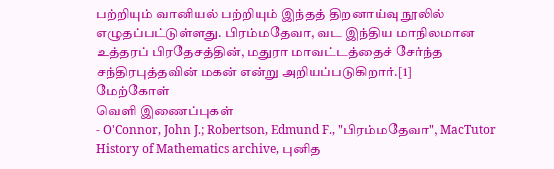பற்றியும் வானியல் பற்றியும் இந்தத் திறனாய்வு நூலில் எழுதப்பட்டுள்ளது. பிரம்மதேவா, வட இந்திய மாநிலமான உத்தரப் பிரதேசத்தின், மதுரா மாவட்டத்தைச் சேர்ந்த சந்திரபுத்தவின் மகன் என்று அறியப்படுகிறார்.[1]
மேற்கோள்
வெளி இணைப்புகள்
- O'Connor, John J.; Robertson, Edmund F., "பிரம்மதேவா", MacTutor History of Mathematics archive, புனித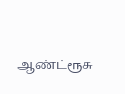ஆண்ட்ரூசு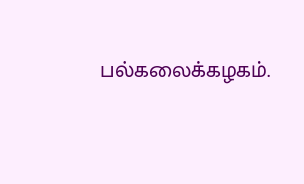பல்கலைக்கழகம்.